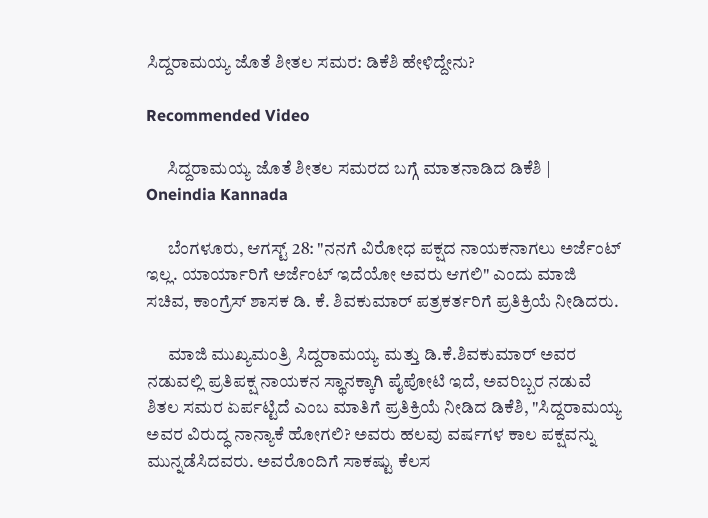ಸಿದ್ದರಾಮಯ್ಯ ಜೊತೆ ಶೀತಲ ಸಮರ: ಡಿಕೆಶಿ ಹೇಳಿದ್ದೇನು?

Recommended Video

      ಸಿದ್ದರಾಮಯ್ಯ ಜೊತೆ ಶೀತಲ ಸಮರದ ಬಗ್ಗೆ ಮಾತನಾಡಿದ ಡಿಕೆಶಿ | Oneindia Kannada

      ಬೆಂಗಳೂರು, ಆಗಸ್ಟ್ 28: "ನನಗೆ ವಿರೋಧ ಪಕ್ಷದ ನಾಯಕನಾಗಲು ಅರ್ಜೆಂಟ್ ಇಲ್ಲ. ಯಾರ್ಯಾರಿಗೆ ಅರ್ಜೆಂಟ್ ಇದೆಯೋ ಅವರು ಆಗಲಿ" ಎಂದು ಮಾಜಿ ಸಚಿವ, ಕಾಂಗ್ರೆಸ್ ಶಾಸಕ ಡಿ. ಕೆ. ಶಿವಕುಮಾರ್ ಪತ್ರಕರ್ತರಿಗೆ ಪ್ರತಿಕ್ರಿಯೆ ನೀಡಿದರು.

      ಮಾಜಿ ಮುಖ್ಯಮಂತ್ರಿ ಸಿದ್ದರಾಮಯ್ಯ ಮತ್ತು ಡಿ.ಕೆ.ಶಿವಕುಮಾರ್ ಅವರ ನಡುವಲ್ಲಿ ಪ್ರತಿಪಕ್ಷ ನಾಯಕನ ಸ್ಥಾನಕ್ಕಾಗಿ ಪೈಪೋಟಿ ಇದೆ, ಅವರಿಬ್ಬರ ನಡುವೆ ಶಿತಲ ಸಮರ ಏರ್ಪಟ್ಟಿದೆ ಎಂಬ ಮಾತಿಗೆ ಪ್ರತಿಕ್ರಿಯೆ ನೀಡಿದ ಡಿಕೆಶಿ, "ಸಿದ್ದರಾಮಯ್ಯ ಅವರ ವಿರುದ್ಧ ನಾನ್ಯಾಕೆ ಹೋಗಲಿ? ಅವರು ಹಲವು ವರ್ಷಗಳ ಕಾಲ ಪಕ್ಷವನ್ನು ಮುನ್ನಡೆಸಿದವರು. ಅವರೊಂದಿಗೆ ಸಾಕಷ್ಟು ಕೆಲಸ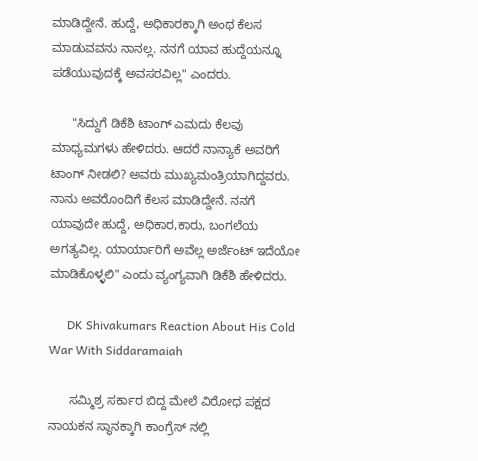ಮಾಡಿದ್ದೇನೆ. ಹುದ್ದೆ, ಅಧಿಕಾರಕ್ಕಾಗಿ ಅಂಥ ಕೆಲಸ ಮಾಡುವವನು ನಾನಲ್ಲ. ನನಗೆ ಯಾವ ಹುದ್ದೆಯನ್ನೂ ಪಡೆಯುವುದಕ್ಕೆ ಅವಸರವಿಲ್ಲ" ಎಂದರು.

      "ಸಿದ್ದುಗೆ ಡಿಕೆಶಿ ಟಾಂಗ್ ಎಮದು ಕೆಲವು ಮಾಧ್ಯಮಗಳು ಹೇಳಿದರು. ಆದರೆ ನಾನ್ಯಾಕೆ ಅವರಿಗೆ ಟಾಂಗ್ ನೀಡಲಿ? ಅವರು ಮುಖ್ಯಮಂತ್ರಿಯಾಗಿದ್ದವರು. ನಾನು ಅವರೊಂದಿಗೆ ಕೆಲಸ ಮಾಡಿದ್ದೇನೆ. ನನಗೆ ಯಾವುದೇ ಹುದ್ದೆ, ಅಧಿಕಾರ,ಕಾರು, ಬಂಗಲೆಯ ಅಗತ್ಯವಿಲ್ಲ. ಯಾರ್ಯಾರಿಗೆ ಅವೆಲ್ಲ ಅರ್ಜೆಂಟ್ ಇದೆಯೋ ಮಾಡಿಕೊಳ್ಳಲಿ" ಎಂದು ವ್ಯಂಗ್ಯವಾಗಿ ಡಿಕೆಶಿ ಹೇಳಿದರು.

      DK Shivakumars Reaction About His Cold War With Siddaramaiah

      ಸಮ್ಮಿಶ್ರ ಸರ್ಕಾರ ಬಿದ್ದ ಮೇಲೆ ವಿರೋಧ ಪಕ್ಷದ ನಾಯಕನ ಸ್ಥಾನಕ್ಕಾಗಿ ಕಾಂಗ್ರೆಸ್ ನಲ್ಲಿ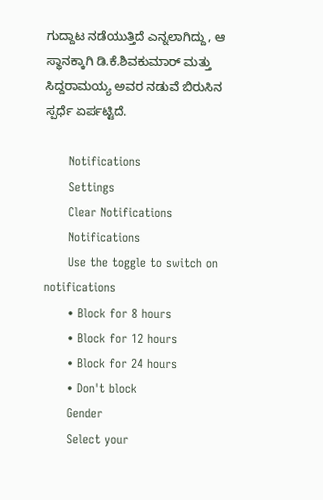ಗುದ್ದಾಟ ನಡೆಯುತ್ತಿದೆ ಎನ್ನಲಾಗಿದ್ದು, ಆ ಸ್ಥಾನಕ್ಕಾಗಿ ಡಿ.ಕೆ.ಶಿವಕುಮಾರ್ ಮತ್ತು ಸಿದ್ದರಾಮಯ್ಯ ಅವರ ನಡುವೆ ಬಿರುಸಿನ ಸ್ಪರ್ಧೆ ಏರ್ಪಟ್ಟಿದೆ.

      Notifications
      Settings
      Clear Notifications
      Notifications
      Use the toggle to switch on notifications
      • Block for 8 hours
      • Block for 12 hours
      • Block for 24 hours
      • Don't block
      Gender
      Select your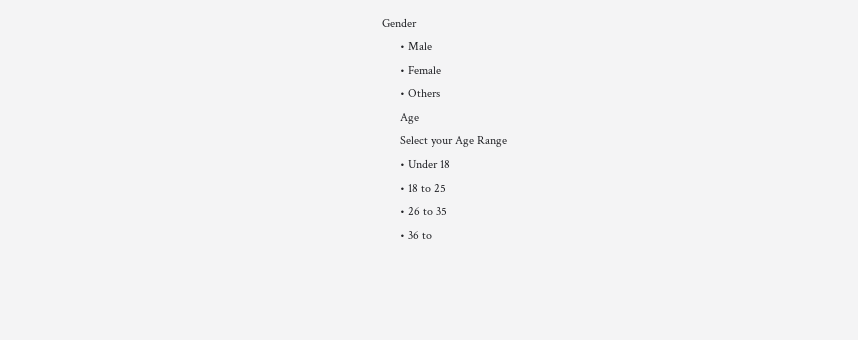Gender
      • Male
      • Female
      • Others
      Age
      Select your Age Range
      • Under 18
      • 18 to 25
      • 26 to 35
      • 36 to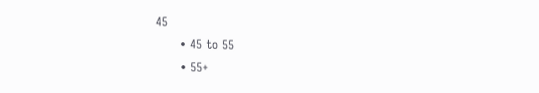45
      • 45 to 55
      • 55+